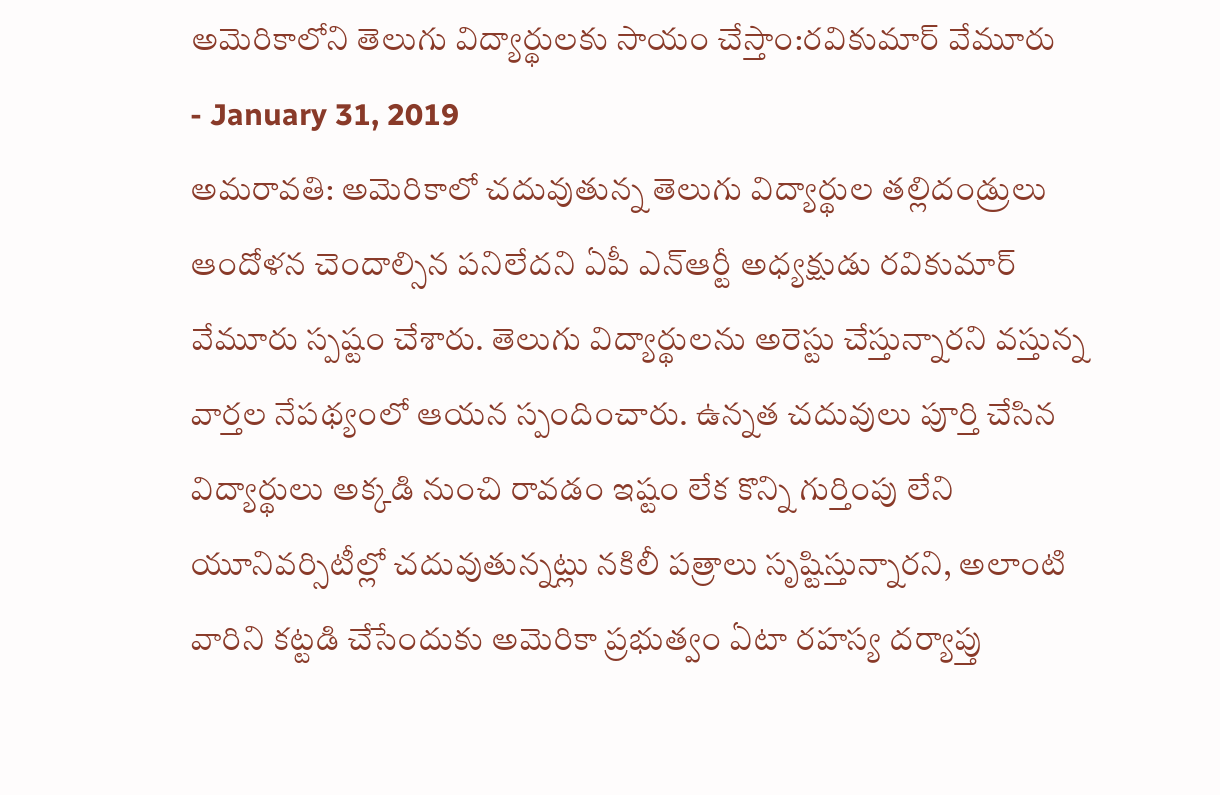అమెరికాలోని తెలుగు విద్యార్థులకు సాయం చేస్తాం:రవికుమార్ వేమూరు
- January 31, 2019
అమరావతి: అమెరికాలో చదువుతున్న తెలుగు విద్యార్థుల తల్లిదండ్రులు ఆందోళన చెందాల్సిన పనిలేదని ఏపీ ఎన్ఆర్టీ అధ్యక్షుడు రవికుమార్ వేమూరు స్పష్టం చేశారు. తెలుగు విద్యార్థులను అరెస్టు చేస్తున్నారని వస్తున్న వార్తల నేపథ్యంలో ఆయన స్పందించారు. ఉన్నత చదువులు పూర్తి చేసిన విద్యార్థులు అక్కడి నుంచి రావడం ఇష్టం లేక కొన్ని గుర్తింపు లేని యూనివర్సిటీల్లో చదువుతున్నట్లు నకిలీ పత్రాలు సృష్టిస్తున్నారని, అలాంటి వారిని కట్టడి చేసేందుకు అమెరికా ప్రభుత్వం ఏటా రహస్య దర్యాప్తు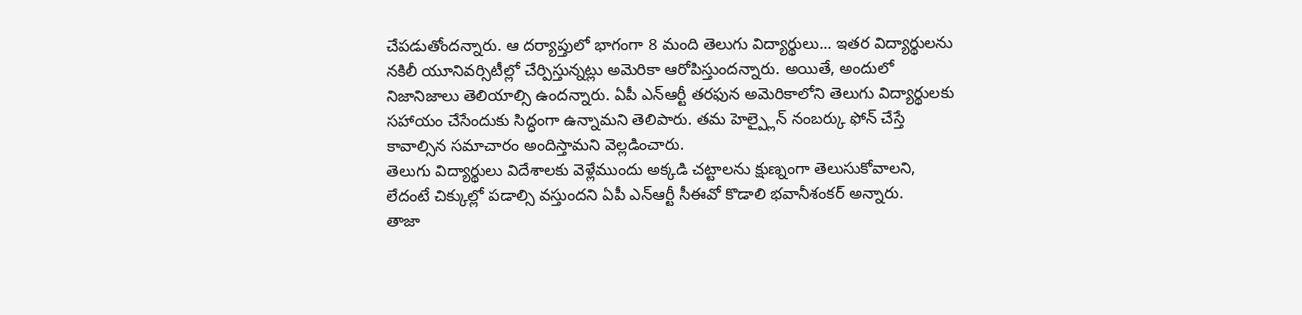చేపడుతోందన్నారు. ఆ దర్యాప్తులో భాగంగా 8 మంది తెలుగు విద్యార్థులు... ఇతర విద్యార్థులను నకిలీ యూనివర్సిటీల్లో చేర్పిస్తున్నట్లు అమెరికా ఆరోపిస్తుందన్నారు. అయితే, అందులో నిజానిజాలు తెలియాల్సి ఉందన్నారు. ఏపీ ఎన్ఆర్టీ తరఫున అమెరికాలోని తెలుగు విద్యార్థులకు సహాయం చేసేందుకు సిద్ధంగా ఉన్నామని తెలిపారు. తమ హెల్ప్లైన్ నంబర్కు ఫోన్ చేస్తే కావాల్సిన సమాచారం అందిస్తామని వెల్లడించారు.
తెలుగు విద్యార్థులు విదేశాలకు వెళ్లేముందు అక్కడి చట్టాలను క్షుణ్నంగా తెలుసుకోవాలని, లేదంటే చిక్కుల్లో పడాల్సి వస్తుందని ఏపీ ఎన్ఆర్టీ సీఈవో కొడాలి భవానీశంకర్ అన్నారు.
తాజా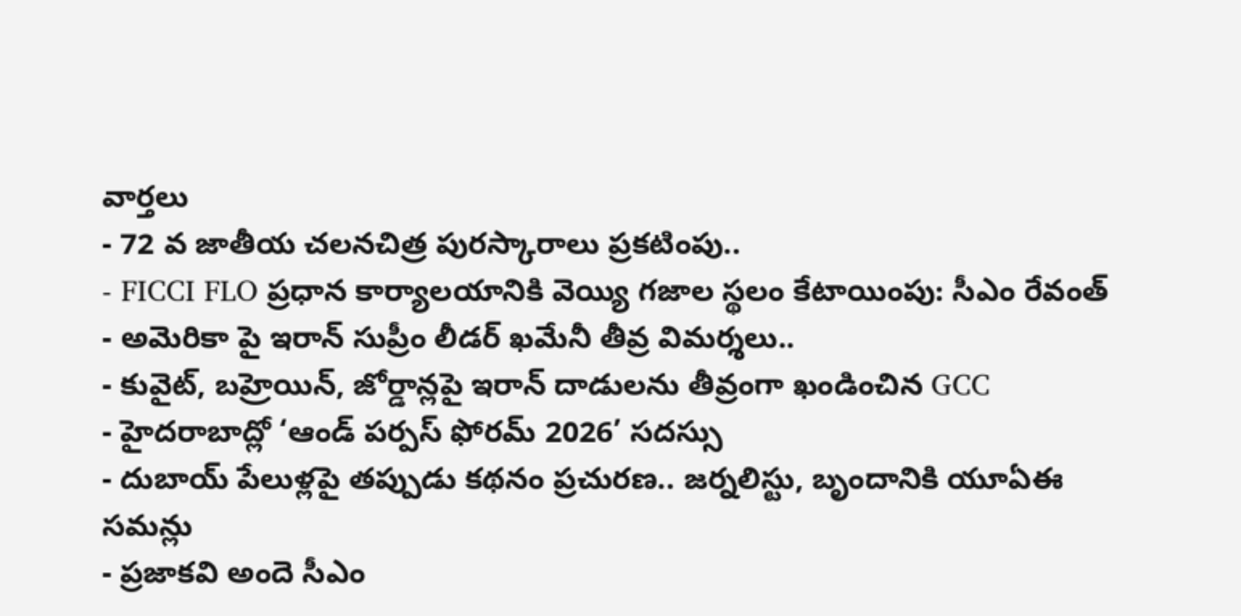వార్తలు
- 72 వ జాతీయ చలనచిత్ర పురస్కారాలు ప్రకటింపు..
- FICCI FLO ప్రధాన కార్యాలయానికి వెయ్యి గజాల స్థలం కేటాయింపు: సీఎం రేవంత్
- అమెరికా పై ఇరాన్ సుప్రీం లీడర్ ఖమేనీ తీవ్ర విమర్శలు..
- కువైట్, బహ్రెయిన్, జోర్డాన్లపై ఇరాన్ దాడులను తీవ్రంగా ఖండించిన GCC
- హైదరాబాద్లో ‘ఆండ్ పర్పస్ ఫోరమ్ 2026’ సదస్సు
- దుబాయ్ పేలుళ్లపై తప్పుడు కథనం ప్రచురణ.. జర్నలిస్టు, బృందానికి యూఏఈ సమన్లు
- ప్రజాకవి అందె సీఎం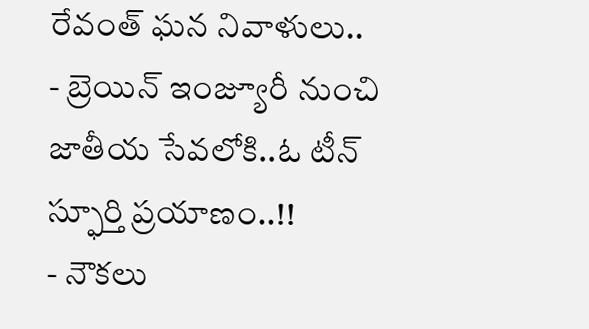రేవంత్ ఘన నివాళులు..
- బ్రెయిన్ ఇంజ్యూరీ నుంచి జాతీయ సేవలోకి..ఓ టీన్ స్ఫూర్తి ప్రయాణం..!!
- నౌకలు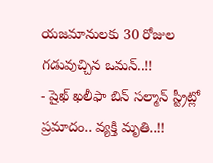యజమానులకు 30 రోజుల గడువుచ్చిన ఒమన్..!!
- షైఖ్ ఖలీఫా బిన్ సల్మాన్ స్ట్రీట్లో ప్రమాదం.. వ్యక్తి మృతి..!!